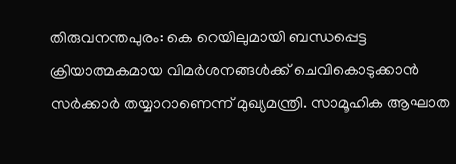തിരുവനന്തപുരം: കെ റെയിലുമായി ബന്ധപ്പെട്ട ക്രിയാത്മകമായ വിമർശനങ്ങൾക്ക് ചെവികൊടുക്കാൻ സർക്കാർ തയ്യാറാണെന്ന് മുഖ്യമന്ത്രി. സാമൂഹിക ആഘാത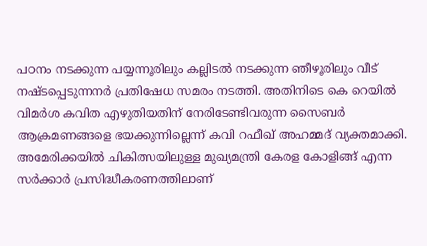പഠനം നടക്കുന്ന പയ്യന്നൂരിലും കല്ലിടൽ നടക്കുന്ന ഞീഴൂരിലും വീട് നഷ്ടപ്പെടുന്നനർ പ്രതിഷേധ സമരം നടത്തി. അതിനിടെ കെ റെയിൽ വിമർശ കവിത എഴുതിയതിന് നേരിടേണ്ടിവരുന്ന സൈബർ ആക്രമണങ്ങളെ ഭയക്കുന്നില്ലെന്ന് കവി റഫീഖ് അഹമ്മദ് വ്യക്തമാക്കി.
അമേരിക്കയിൽ ചികിത്സയിലുള്ള മുഖ്യമന്ത്രി കേരള കോളിങ്ങ് എന്ന സർക്കാർ പ്രസിദ്ധീകരണത്തിലാണ്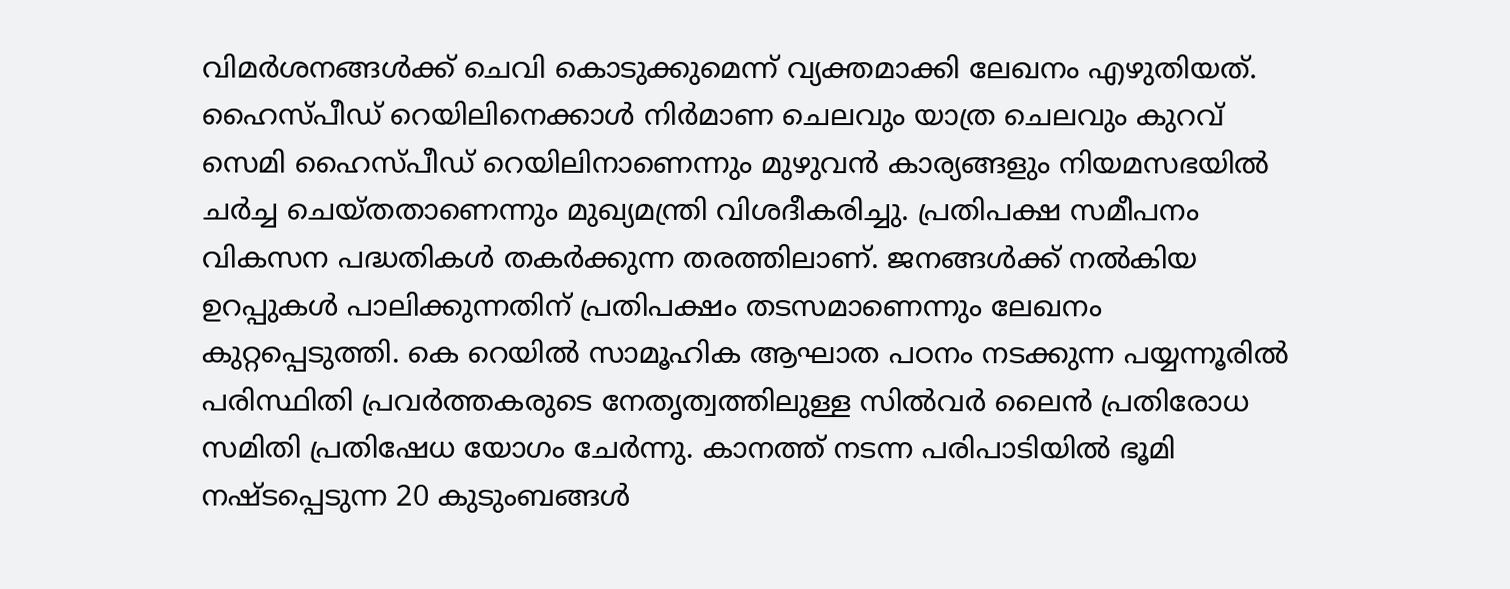വിമർശനങ്ങൾക്ക് ചെവി കൊടുക്കുമെന്ന് വ്യക്തമാക്കി ലേഖനം എഴുതിയത്. ഹൈസ്പീഡ് റെയിലിനെക്കാൾ നിർമാണ ചെലവും യാത്ര ചെലവും കുറവ് സെമി ഹൈസ്പീഡ് റെയിലിനാണെന്നും മുഴുവൻ കാര്യങ്ങളും നിയമസഭയിൽ ചർച്ച ചെയ്തതാണെന്നും മുഖ്യമന്ത്രി വിശദീകരിച്ചു. പ്രതിപക്ഷ സമീപനം വികസന പദ്ധതികൾ തകർക്കുന്ന തരത്തിലാണ്. ജനങ്ങൾക്ക് നൽകിയ ഉറപ്പുകൾ പാലിക്കുന്നതിന് പ്രതിപക്ഷം തടസമാണെന്നും ലേഖനം കുറ്റപ്പെടുത്തി. കെ റെയിൽ സാമൂഹിക ആഘാത പഠനം നടക്കുന്ന പയ്യന്നൂരിൽ പരിസ്ഥിതി പ്രവർത്തകരുടെ നേതൃത്വത്തിലുള്ള സിൽവർ ലൈൻ പ്രതിരോധ സമിതി പ്രതിഷേധ യോഗം ചേർന്നു. കാനത്ത് നടന്ന പരിപാടിയിൽ ഭൂമി നഷ്ടപ്പെടുന്ന 20 കുടുംബങ്ങൾ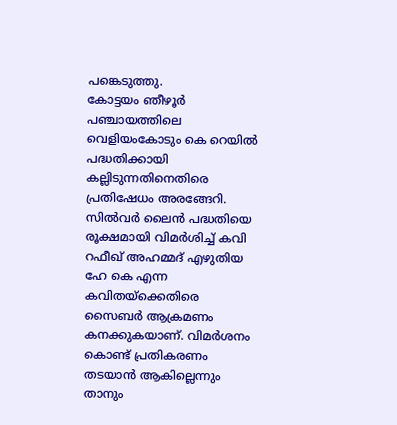പങ്കെടുത്തു.
കോട്ടയം ഞീഴൂർ പഞ്ചായത്തിലെ വെളിയംകോടും കെ റെയിൽ പദ്ധതിക്കായി കല്ലിടുന്നതിനെതിരെ പ്രതിഷേധം അരങ്ങേറി. സിൽവർ ലൈൻ പദ്ധതിയെ രൂക്ഷമായി വിമർശിച്ച് കവി റഫീഖ് അഹമ്മദ് എഴുതിയ ഹേ കെ എന്ന കവിതയ്ക്കെതിരെ സൈബർ ആക്രമണം കനക്കുകയാണ്. വിമർശനം കൊണ്ട് പ്രതികരണം തടയാൻ ആകില്ലെന്നും താനും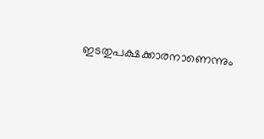ഇടതുപക്ഷക്കാരനാണെന്നും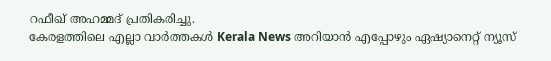റഫീഖ് അഹമ്മദ് പ്രതികരിച്ചു.
കേരളത്തിലെ എല്ലാ വാർത്തകൾ Kerala News അറിയാൻ എപ്പോഴും ഏഷ്യാനെറ്റ് ന്യൂസ്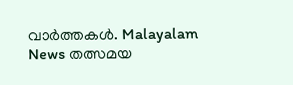വാർത്തകൾ. Malayalam News തത്സമയ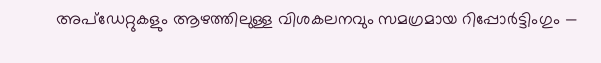അപ്ഡേറ്റുകളും ആഴത്തിലുള്ള വിശകലനവും സമഗ്രമായ റിപ്പോർട്ടിംഗും —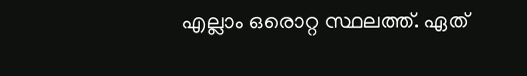എല്ലാം ഒരൊറ്റ സ്ഥലത്ത്. ഏത്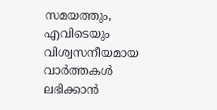സമയത്തും, എവിടെയും വിശ്വസനീയമായ വാർത്തകൾ ലഭിക്കാൻ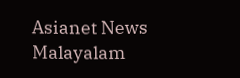Asianet News Malayalam